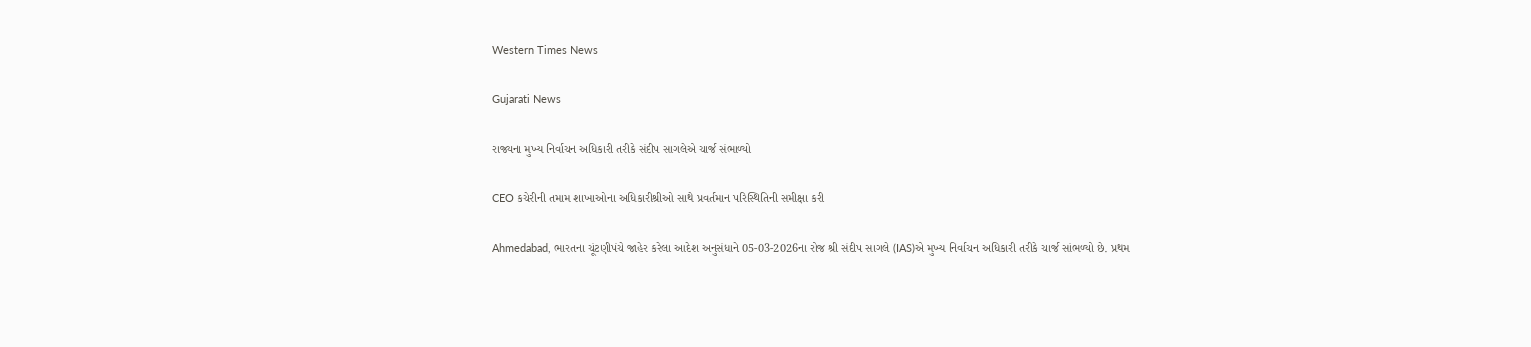Western Times News

Gujarati News

રાજ્યના મુખ્ય નિર્વાચન અધિકારી તરીકે સંદીપ સાગલેએ ચાર્જ સંભાળ્યો

CEO કચેરીની તમામ શાખાઓના અધિકારીશ્રીઓ સાથે પ્રવર્તમાન પરિસ્થિતિની સમીક્ષા કરી

Ahmedabad, ભારતના ચૂંટણીપંચે જાહેર કરેલા આદેશ અનુસંધાને 05-03-2026ના રોજ શ્રી સંદીપ સાગલે (IAS)એ મુખ્ય નિર્વાચન અધિકારી તરીકે ચાર્જ સાંભળ્યો છે. પ્રથમ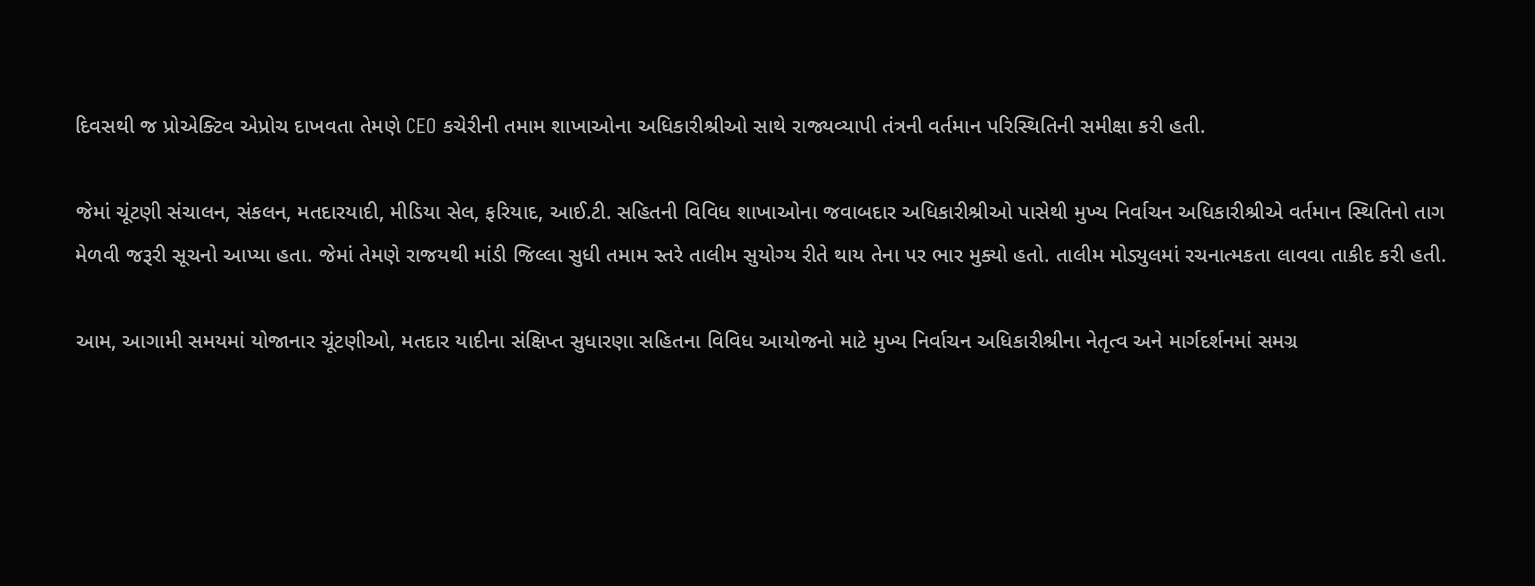દિવસથી જ પ્રોએક્ટિવ એપ્રોચ દાખવતા તેમણે CEO કચેરીની તમામ શાખાઓના અધિકારીશ્રીઓ સાથે રાજ્યવ્યાપી તંત્રની વર્તમાન પરિસ્થિતિની સમીક્ષા કરી હતી.

જેમાં ચૂંટણી સંચાલન, સંકલન, મતદારયાદી, મીડિયા સેલ, ફરિયાદ, આઈ.ટી. સહિતની વિવિધ શાખાઓના જવાબદાર અધિકારીશ્રીઓ પાસેથી મુખ્ય નિર્વાચન અધિકારીશ્રીએ વર્તમાન સ્થિતિનો તાગ મેળવી જરૂરી સૂચનો આપ્યા હતા. જેમાં તેમણે રાજયથી માંડી જિલ્લા સુધી તમામ સ્તરે તાલીમ સુયોગ્ય રીતે થાય તેના પર ભાર મુક્યો હતો. તાલીમ મોડ્યુલમાં રચનાત્મકતા લાવવા તાકીદ કરી હતી.

આમ, આગામી સમયમાં યોજાનાર ચૂંટણીઓ, મતદાર યાદીના સંક્ષિપ્ત સુધારણા સહિતના વિવિધ આયોજનો માટે મુખ્ય નિર્વાચન અધિકારીશ્રીના નેતૃત્વ અને માર્ગદર્શનમાં સમગ્ર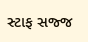સ્ટાફ સજ્જ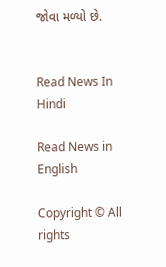જોવા મળ્યો છે.


Read News In Hindi

Read News in English

Copyright © All rights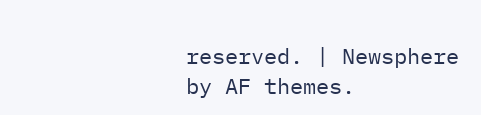reserved. | Newsphere by AF themes.